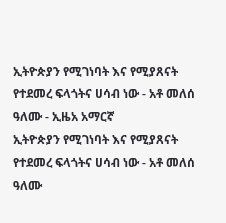ኢትዮጵያን የሚገነባት እና የሚያጸናት የተደመረ ፍላጎትና ሀሳብ ነው - አቶ መለሰ ዓለሙ - ኢዜአ አማርኛ
ኢትዮጵያን የሚገነባት እና የሚያጸናት የተደመረ ፍላጎትና ሀሳብ ነው - አቶ መለሰ ዓለሙ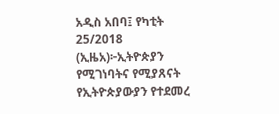አዲስ አበባ፤ የካቲት 25/2018 (ኢዜአ)፦ኢትዮጵያን የሚገነባትና የሚያጸናት የኢትዮጵያውያን የተደመረ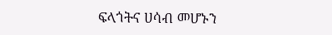ፍላጎትና ሀሳብ መሆኑን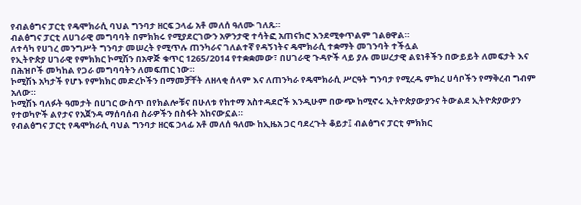የብልፅግና ፓርቲ የዴሞክራሲ ባህል ግንባታ ዘርፍ ኃላፊ አቶ መለሰ ዓለሙ ገለጹ።
ብልፅግና ፓርቲ ለሀገራዊ መግባባት በምክክሩ የሚያደርገውን አዎንታዊ ተሳትፎ አጠናክሮ እንደሚቀጥልም ገልፀዋል።
ለተሳካ የሀገረ መንግሥት ግንባታ መሠረት የሚጥሉ ጠንካራና ገለልተኛ የዳኝነትና ዴሞክራሲ ተቋማት መገንባት ተችሏል
የኢትዮጵያ ሀገራዊ የምክክር ኮሚሽን በአዋጅ ቁጥር 1265/2014 የተቋቋመው፣ በሀገራዊ ጉዳዮች ላይ ያሉ መሠረታዊ ልዩነቶችን በውይይት ለመፍታት እና በሕዝቦች መካከል የጋራ መግባባትን ለመፍጠር ነው።
ኮሚሽኑ አካታች የሆኑ የምክክር መድረኮችን በማመቻቸት ለዘላቂ ሰላም እና ለጠንካራ የዴሞክራሲ ሥርዓት ግንባታ የሚረዱ ምክረ ሀሳቦችን የማቅረብ ግብም አለው።
ኮሚሽኑ ባለፉት ዓመታት በሀገር ውስጥ በየክልሎቹና በሁለቱ የከተማ አስተዳደሮች እንዲሁም በውጭ ከሚኖሩ ኢትዮጵያውያንና ትውልደ ኢትዮጵያውያን የተወካዮች ልየታና የአጀንዳ ማሰባሰብ ስራዎችን በስፋት አከናውኗል።
የብልፅግና ፓርቲ የዴሞክራሲ ባህል ግንባታ ዘርፍ ኃላፊ አቶ መለሰ ዓለሙ ከኢዜአ ጋር ባደረጉት ቆይታ፤ ብልፅግና ፓርቲ ምክክር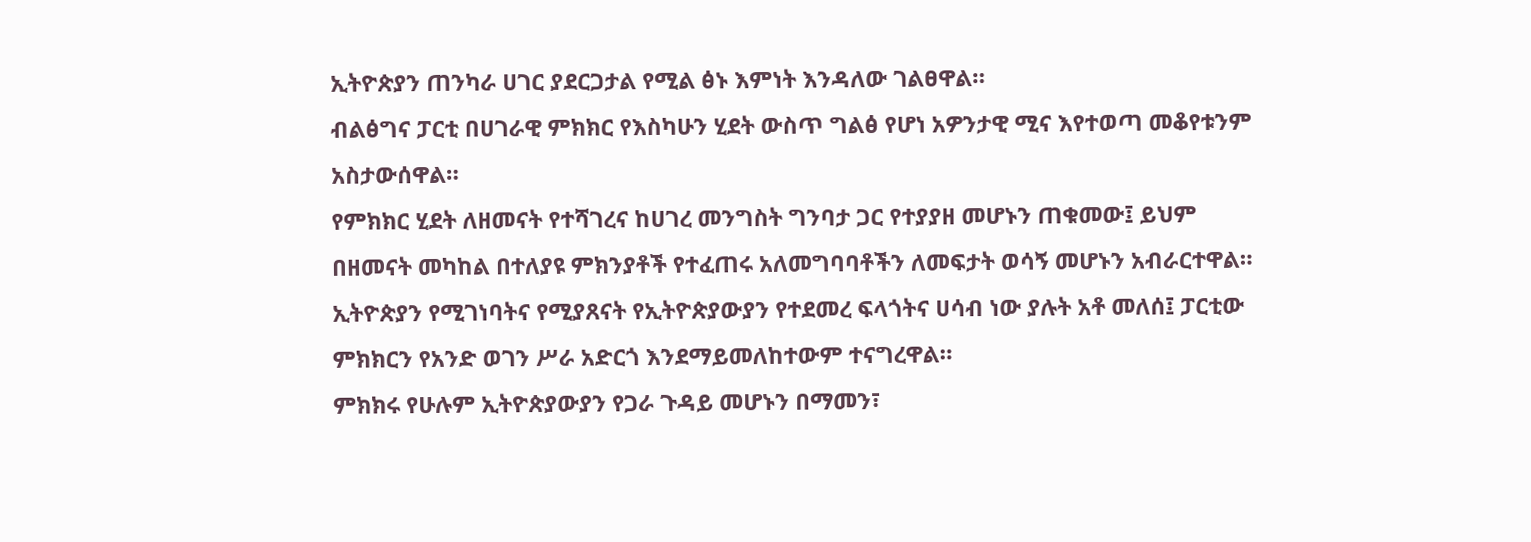ኢትዮጵያን ጠንካራ ሀገር ያደርጋታል የሚል ፅኑ እምነት እንዳለው ገልፀዋል።
ብልፅግና ፓርቲ በሀገራዊ ምክክር የእስካሁን ሂደት ውስጥ ግልፅ የሆነ አዎንታዊ ሚና እየተወጣ መቆየቱንም አስታውሰዋል።
የምክክር ሂደት ለዘመናት የተሻገረና ከሀገረ መንግስት ግንባታ ጋር የተያያዘ መሆኑን ጠቁመው፤ ይህም በዘመናት መካከል በተለያዩ ምክንያቶች የተፈጠሩ አለመግባባቶችን ለመፍታት ወሳኝ መሆኑን አብራርተዋል።
ኢትዮጵያን የሚገነባትና የሚያጸናት የኢትዮጵያውያን የተደመረ ፍላጎትና ሀሳብ ነው ያሉት አቶ መለሰ፤ ፓርቲው ምክክርን የአንድ ወገን ሥራ አድርጎ እንደማይመለከተውም ተናግረዋል።
ምክክሩ የሁሉም ኢትዮጵያውያን የጋራ ጉዳይ መሆኑን በማመን፣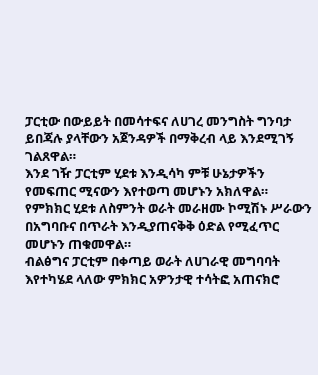ፓርቲው በውይይት በመሳተፍና ለሀገረ መንግስት ግንባታ ይበጃሉ ያላቸውን አጀንዳዎች በማቅረብ ላይ እንደሚገኝ ገልጸዋል።
እንደ ገዥ ፓርቲም ሂደቱ እንዲሳካ ምቹ ሁኔታዎችን የመፍጠር ሚናውን እየተወጣ መሆኑን አክለዋል።
የምክክር ሂደቱ ለስምንት ወራት መራዘሙ ኮሚሽኑ ሥራውን በአግባቡና በጥራት እንዲያጠናቅቅ ዕድል የሚፈጥር መሆኑን ጠቁመዋል።
ብልፅግና ፓርቲም በቀጣይ ወራት ለሀገራዊ መግባባት እየተካሄደ ላለው ምክክር አዎንታዊ ተሳትፎ አጠናክሮ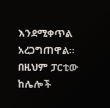እንደሚቀጥል አረጋግጠዋል።
በዚህም ፓርቲው ከሌሎች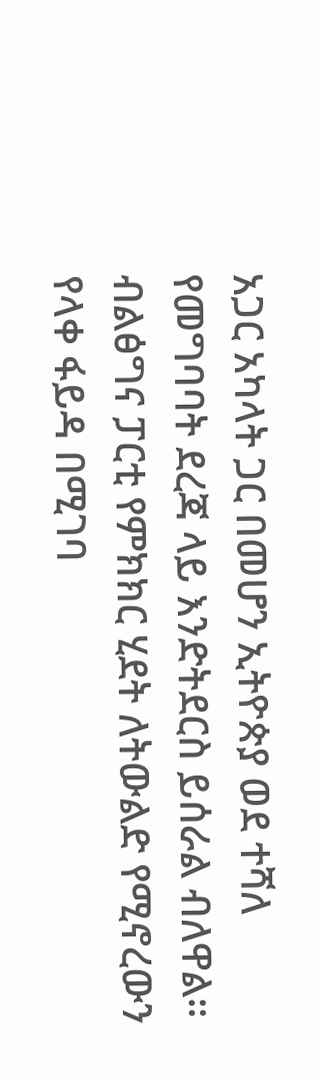አጋር አካላት ጋር በመሆን ኢትዮጵያ ወደ ተሻለ የመግባባት ደረጃ ላይ እንድትደርስ ይሰራል ብለዋል።
ብልፅግና ፓርቲ የምክክር ሂደት ለትውልድ የሚኖረውን የላቀ ፋይዳ በሚገባ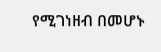የሚገነዘብ በመሆኑ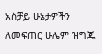አስቻይ ሁኔታዎችን ለመፍጠር ሁሌም ዝግጁ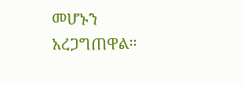መሆኑን አረጋግጠዋል።